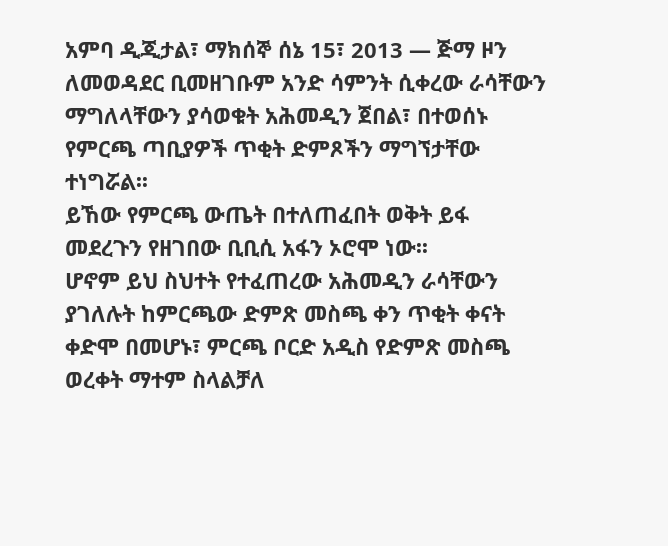አምባ ዲጂታል፣ ማክሰኞ ሰኔ 15፣ 2013 ― ጅማ ዞን ለመወዳደር ቢመዘገቡም አንድ ሳምንት ሲቀረው ራሳቸውን ማግለላቸውን ያሳወቁት አሕመዲን ጀበል፣ በተወሰኑ የምርጫ ጣቢያዎች ጥቂት ድምጾችን ማግኘታቸው ተነግሯል፡፡
ይኸው የምርጫ ውጤት በተለጠፈበት ወቅት ይፋ መደረጉን የዘገበው ቢቢሲ አፋን ኦሮሞ ነው፡፡
ሆኖም ይህ ስህተት የተፈጠረው አሕመዲን ራሳቸውን ያገለሉት ከምርጫው ድምጽ መስጫ ቀን ጥቂት ቀናት ቀድሞ በመሆኑ፣ ምርጫ ቦርድ አዲስ የድምጽ መስጫ ወረቀት ማተም ስላልቻለ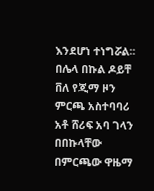እንደሆነ ተነግሯል፡፡
በሌላ በኩል ዶይቸ ቨለ የጂማ ዞን ምርጫ አስተባባሪ አቶ ሸሪፍ አባ ገላን በበኩላቸው በምርጫው ዋዜማ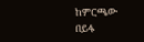ከምርጫው በይፋ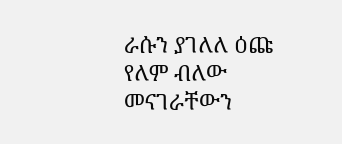ራሱን ያገለለ ዕጩ የለም ብለው መናገራቸውን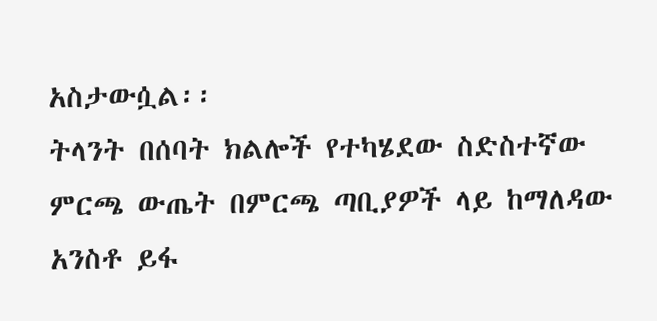አስታውሷል፡፡
ትላንት በሰባት ክልሎች የተካሄደው ስድስተኛው ምርጫ ውጤት በምርጫ ጣቢያዎች ላይ ከማለዳው አንስቶ ይፋ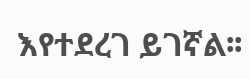እየተደረገ ይገኛል፡፡